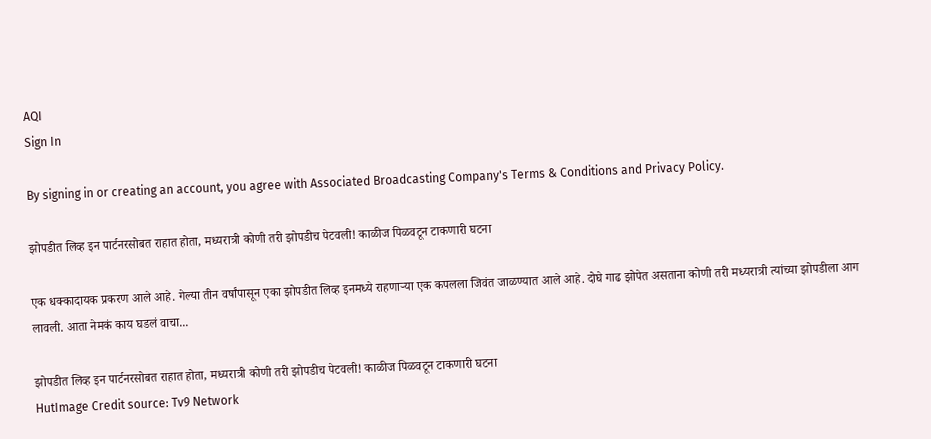AQI
Sign In

By signing in or creating an account, you agree with Associated Broadcasting Company's Terms & Conditions and Privacy Policy.

झोपडीत लिव्ह इन पार्टनरसोबत राहात होता, मध्यरात्री कोणी तरी झोपडीच पेटवली! काळीज पिळवटून टाकणारी घटना

एक धक्कादायक प्रकरण आले आहे. गेल्या तीन वर्षांपासून एका झोपडीत लिव्ह इनमध्ये राहणाऱ्या एक कपलला जिवंत जाळण्यात आले आहे. दोघे गाढ झोपेत असताना कोणी तरी मध्यरात्री त्यांच्या झोपडीला आग लावली. आता नेमकं काय घडलं वाचा...

झोपडीत लिव्ह इन पार्टनरसोबत राहात होता, मध्यरात्री कोणी तरी झोपडीच पेटवली! काळीज पिळवटून टाकणारी घटना
HutImage Credit source: Tv9 Network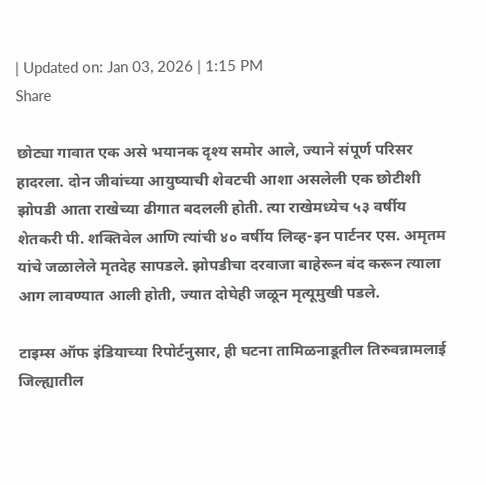| Updated on: Jan 03, 2026 | 1:15 PM
Share

छोट्या गावात एक असे भयानक दृश्य समोर आले, ज्याने संपूर्ण परिसर हादरला. दोन जीवांच्या आयुष्याची शेवटची आशा असलेली एक छोटीशी झोपडी आता राखेच्या ढीगात बदलली होती. त्या राखेमध्येच ५३ वर्षीय शेतकरी पी. शक्तिवेल आणि त्यांची ४० वर्षीय लिव्ह-इन पार्टनर एस. अमृतम यांचे जळालेले मृतदेह सापडले. झोपडीचा दरवाजा बाहेरून बंद करून त्याला आग लावण्यात आली होती, ज्यात दोघेही जळून मृत्यूमुखी पडले.

टाइम्स ऑफ इंडियाच्या रिपोर्टनुसार, ही घटना तामिळनाडूतील तिरुवन्नामलाई जिल्ह्यातील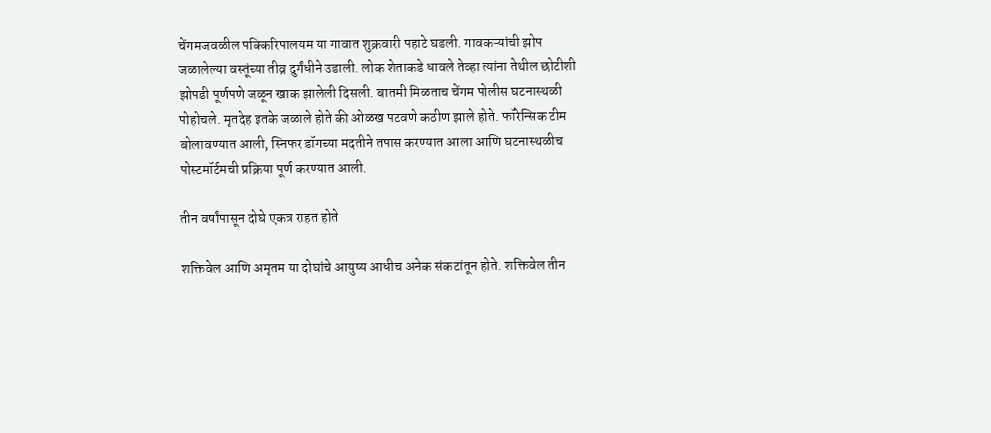चेंगमजवळील पक्किरिपालयम या गावात शुक्रवारी पहाटे घडली. गावकऱ्यांची झोप जळालेल्या वस्तूंच्या तीव्र दुर्गंधीने उडाली. लोक शेताकडे धावले तेव्हा त्यांना तेथील छोटीशी झोपडी पूर्णपणे जळून खाक झालेली दिसली. बातमी मिळताच चेंगम पोलीस घटनास्थळी पोहोचले. मृतदेह इतके जळाले होते की ओळख पटवणे कठीण झाले होते. फॉरेन्सिक टीम बोलावण्यात आली, स्निफर डॉगच्या मदतीने तपास करण्यात आला आणि घटनास्थळीच पोस्टमॉर्टमची प्रक्रिया पूर्ण करण्यात आली.

तीन वर्षांपासून दोघे एकत्र राहत होते

शक्तिवेल आणि अमृतम या दोघांचे आयुष्य आधीच अनेक संकटांतून होते. शक्तिवेल तीन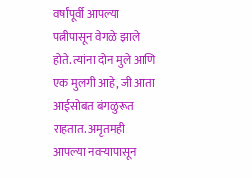वर्षांपूर्वी आपल्या पत्नीपासून वेगळे झाले होते. त्यांना दोन मुले आणि एक मुलगी आहे, जी आता आईसोबत बंगळुरूत राहतात. अमृतमही आपल्या नवऱ्यापासून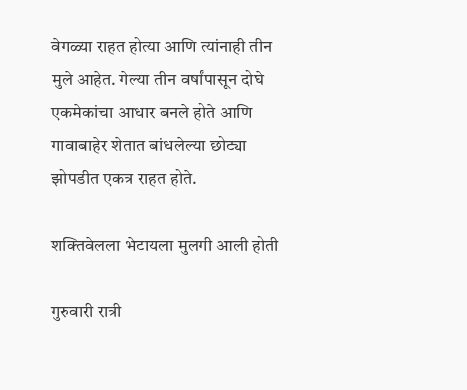वेगळ्या राहत होत्या आणि त्यांनाही तीन मुले आहेत. गेल्या तीन वर्षांपासून दोघे एकमेकांचा आधार बनले होते आणि गावाबाहेर शेतात बांधलेल्या छोट्या झोपडीत एकत्र राहत होते.

शक्तिवेलला भेटायला मुलगी आली होती

गुरुवारी रात्री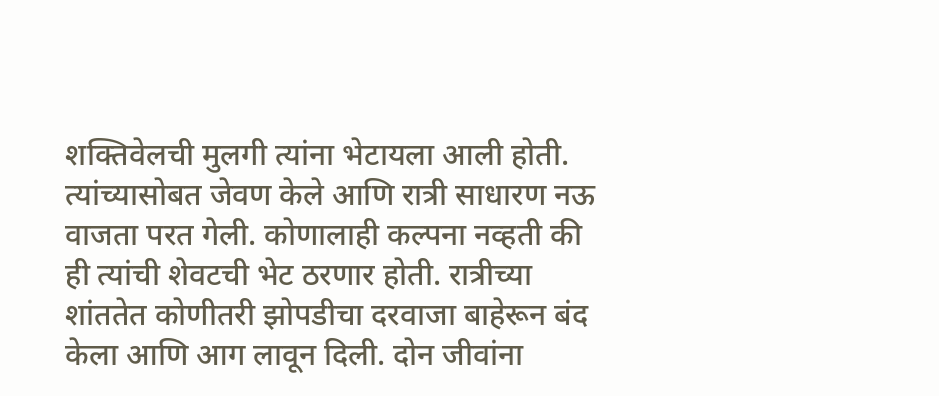शक्तिवेलची मुलगी त्यांना भेटायला आली होती. त्यांच्यासोबत जेवण केले आणि रात्री साधारण नऊ वाजता परत गेली. कोणालाही कल्पना नव्हती की ही त्यांची शेवटची भेट ठरणार होती. रात्रीच्या शांततेत कोणीतरी झोपडीचा दरवाजा बाहेरून बंद केला आणि आग लावून दिली. दोन जीवांना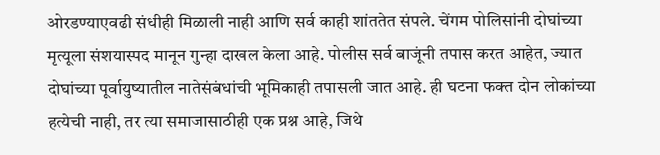ओरडण्याएवढी संधीही मिळाली नाही आणि सर्व काही शांततेत संपले. चेंगम पोलिसांनी दोघांच्या मृत्यूला संशयास्पद मानून गुन्हा दाखल केला आहे. पोलीस सर्व बाजूंनी तपास करत आहेत, ज्यात दोघांच्या पूर्वायुष्यातील नातेसंबंधांची भूमिकाही तपासली जात आहे. ही घटना फक्त दोन लोकांच्या हत्येची नाही, तर त्या समाजासाठीही एक प्रश्न आहे, जिथे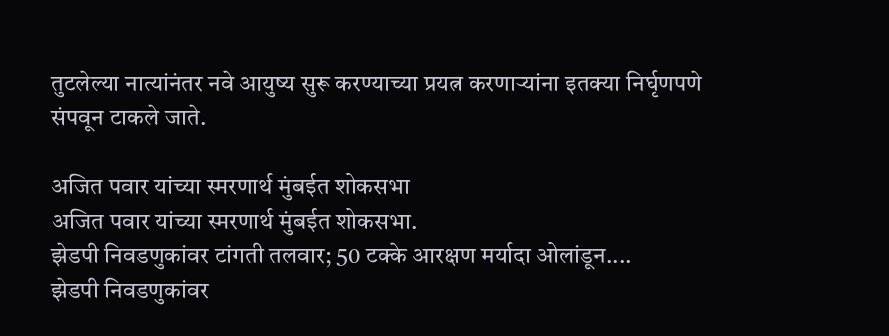तुटलेल्या नात्यांनंतर नवे आयुष्य सुरू करण्याच्या प्रयत्न करणाऱ्यांना इतक्या निर्घृणपणे संपवून टाकले जाते.

अजित पवार यांच्या स्मरणार्थ मुंबईत शोकसभा
अजित पवार यांच्या स्मरणार्थ मुंबईत शोकसभा.
झेडपी निवडणुकांवर टांगती तलवार; 50 टक्के आरक्षण मर्यादा ओलांडून....
झेडपी निवडणुकांवर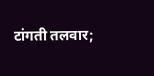टांगती तलवार;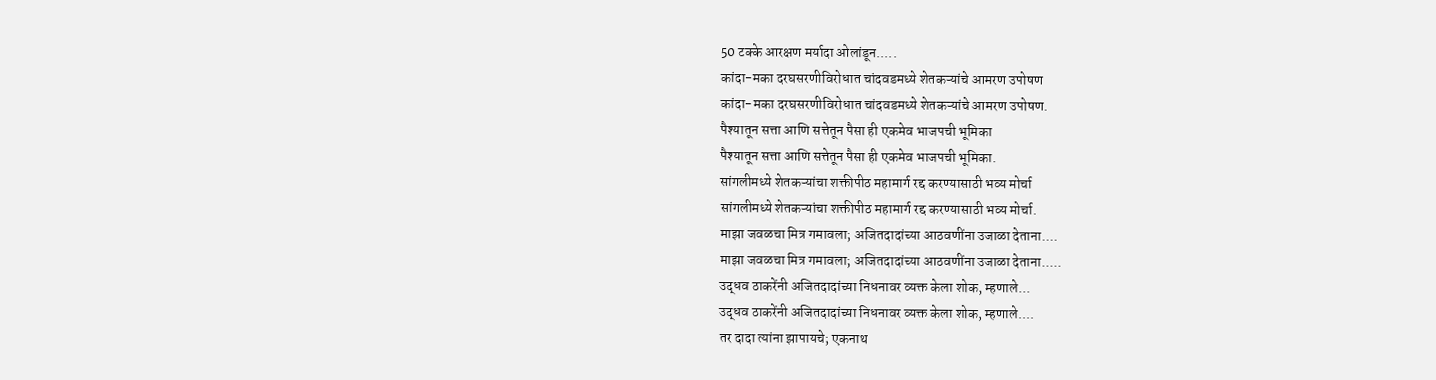50 टक्के आरक्षण मर्यादा ओलांडून.....
कांदा-मका दरघसरणीविरोधात चांदवडमध्ये शेतकऱ्यांचे आमरण उपोषण
कांदा-मका दरघसरणीविरोधात चांदवडमध्ये शेतकऱ्यांचे आमरण उपोषण.
पैश्यातून सत्ता आणि सत्तेतून पैसा ही एकमेव भाजपची भूमिका
पैश्यातून सत्ता आणि सत्तेतून पैसा ही एकमेव भाजपची भूमिका.
सांगलीमध्ये शेतकऱ्यांचा शक्तीपीठ महामार्ग रद्द करण्यासाठी भव्य मोर्चा
सांगलीमध्ये शेतकऱ्यांचा शक्तीपीठ महामार्ग रद्द करण्यासाठी भव्य मोर्चा.
माझा जवळचा मित्र गमावला; अजितदादांच्या आठवणींना उजाळा देताना....
माझा जवळचा मित्र गमावला; अजितदादांच्या आठवणींना उजाळा देताना.....
उद्धव ठाकरेंनी अजितदादांच्या निधनावर व्यक्त केला शोक, म्हणाले...
उद्धव ठाकरेंनी अजितदादांच्या निधनावर व्यक्त केला शोक, म्हणाले....
तर दादा त्यांना झापायचे; एकनाथ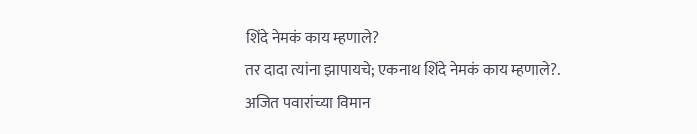शिंदे नेमकं काय म्हणाले?
तर दादा त्यांना झापायचे; एकनाथ शिंदे नेमकं काय म्हणाले?.
अजित पवारांच्या विमान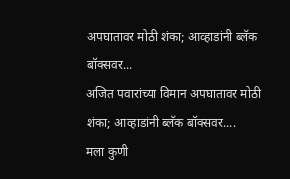अपघातावर मोठी शंका; आव्हाडांनी ब्लॅक बॉक्सवर...
अजित पवारांच्या विमान अपघातावर मोठी शंका; आव्हाडांनी ब्लॅक बॉक्सवर....
मला कुणी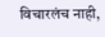विचारलंच नाही,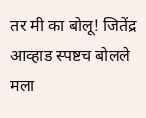तर मी का बोलू! जितेंद्र आव्हाड स्पष्टच बोलले
मला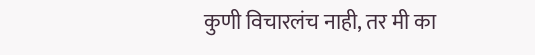कुणी विचारलंच नाही, तर मी का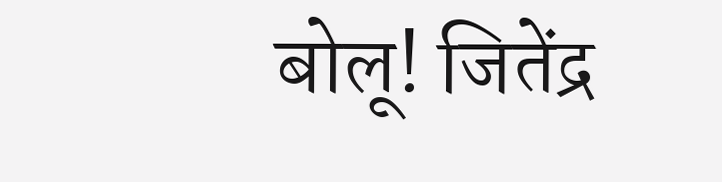बोलू! जितेंद्र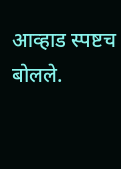आव्हाड स्पष्टच बोलले.